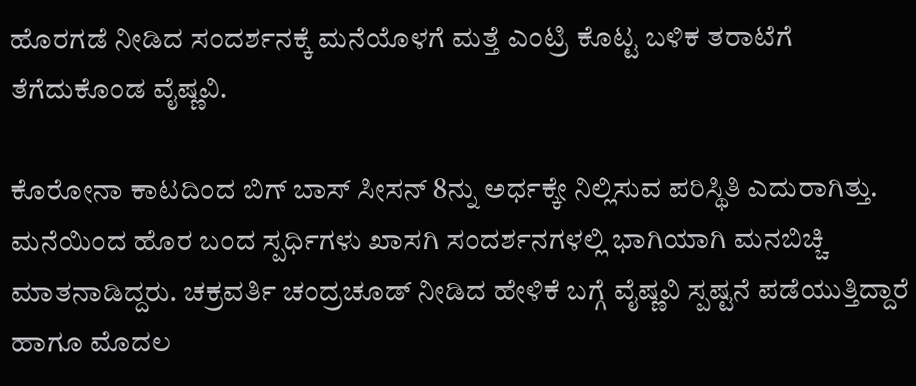ಹೊರಗಡೆ ನೀಡಿದ ಸಂದರ್ಶನಕ್ಕೆ ಮನೆಯೊಳಗೆ ಮತ್ತೆ ಎಂಟ್ರಿ ಕೊಟ್ಟ ಬಳಿಕ ತರಾಟೆಗೆ ತೆಗೆದುಕೊಂಡ ವೈಷ್ಣವಿ.

ಕೊರೋನಾ ಕಾಟದಿಂದ ಬಿಗ್ ಬಾಸ್ ಸೀಸನ್ 8ನ್ನು ಅರ್ಧಕ್ಕೇ ನಿಲ್ಲಿಸುವ ಪರಿಸ್ಥಿತಿ ಎದುರಾಗಿತ್ತು. ಮನೆಯಿಂದ ಹೊರ ಬಂದ ಸ್ಪರ್ಧಿಗಳು ಖಾಸಗಿ ಸಂದರ್ಶನಗಳಲ್ಲಿ ಭಾಗಿಯಾಗಿ ಮನಬಿಚ್ಚಿ ಮಾತನಾಡಿದ್ದರು. ಚಕ್ರವರ್ತಿ ಚಂದ್ರಚೂಡ್‌ ನೀಡಿದ ಹೇಳಿಕೆ ಬಗ್ಗೆ ವೈಷ್ಣವಿ ಸ್ಪಷ್ಟನೆ ಪಡೆಯುತ್ತಿದ್ದಾರೆ ಹಾಗೂ ಮೊದಲ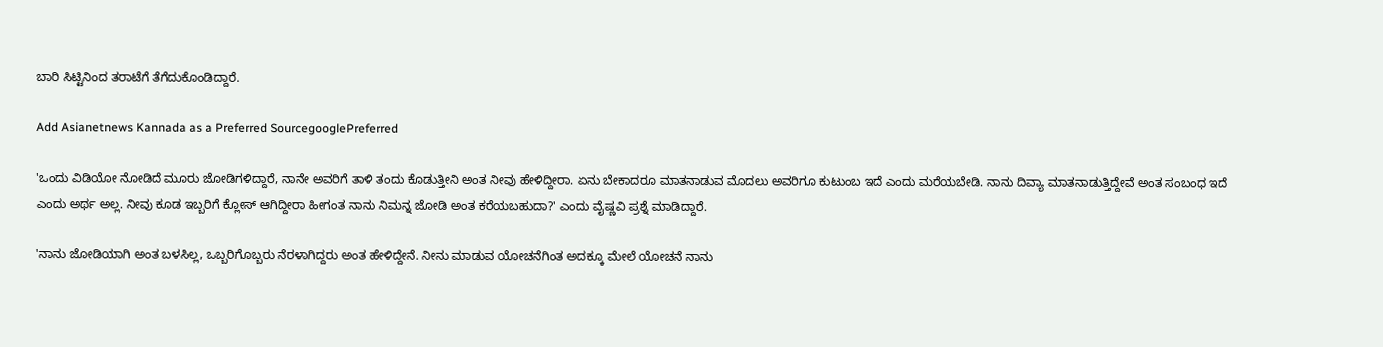ಬಾರಿ ಸಿಟ್ಟಿನಿಂದ ತರಾಟೆಗೆ ತೆಗೆದುಕೊಂಡಿದ್ದಾರೆ.

Add Asianetnews Kannada as a Preferred SourcegooglePreferred

'ಒಂದು ವಿಡಿಯೋ ನೋಡಿದೆ ಮೂರು ಜೋಡಿಗಳಿದ್ದಾರೆ, ನಾನೇ ಅವರಿಗೆ ತಾಳಿ ತಂದು ಕೊಡುತ್ತೀನಿ ಅಂತ ನೀವು ಹೇಳಿದ್ದೀರಾ. ಏನು ಬೇಕಾದರೂ ಮಾತನಾಡುವ ಮೊದಲು ಅವರಿಗೂ ಕುಟುಂಬ ಇದೆ ಎಂದು ಮರೆಯಬೇಡಿ. ನಾನು ದಿವ್ಯಾ ಮಾತನಾಡುತ್ತಿದ್ದೇವೆ ಅಂತ ಸಂಬಂಧ ಇದೆ ಎಂದು ಅರ್ಥ ಅಲ್ಲ. ನೀವು ಕೂಡ ಇಬ್ಬರಿಗೆ ಕ್ಲೋಸ್ ಆಗಿದ್ದೀರಾ ಹೀಗಂತ ನಾನು ನಿಮನ್ನ ಜೋಡಿ ಅಂತ ಕರೆಯಬಹುದಾ?' ಎಂದು ವೈಷ್ಣವಿ ಪ್ರಶ್ನೆ ಮಾಡಿದ್ದಾರೆ.

'ನಾನು ಜೋಡಿಯಾಗಿ ಅಂತ ಬಳಸಿಲ್ಲ, ಒಬ್ಬರಿಗೊಬ್ಬರು ನೆರಳಾಗಿದ್ದರು ಅಂತ ಹೇಳಿದ್ದೇನೆ. ನೀನು ಮಾಡುವ ಯೋಚನೆಗಿಂತ ಅದಕ್ಕೂ ಮೇಲೆ ಯೋಚನೆ ನಾನು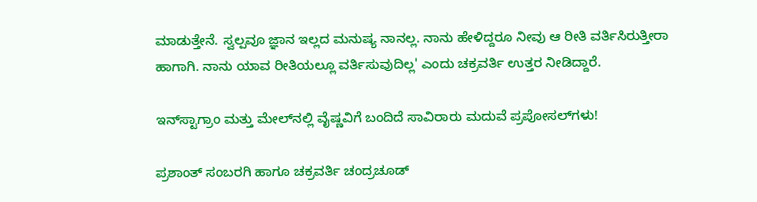ಮಾಡುತ್ತೇನೆ. ಸ್ವಲ್ಪವೂ ಜ್ಞಾನ ಇಲ್ಲದ ಮನುಷ್ಯ ನಾನಲ್ಲ. ನಾನು ಹೇಳಿದ್ದರೂ ನೀವು ಆ ರೀತಿ ವರ್ತಿಸಿರುತ್ತೀರಾ ಹಾಗಾಗಿ. ನಾನು ಯಾವ ರೀತಿಯಲ್ಲೂ ವರ್ತಿಸುವುದಿಲ್ಲ' ಎಂದು ಚಕ್ರವರ್ತಿ ಉತ್ತರ ನೀಡಿದ್ದಾರೆ.

ಇನ್‌ಸ್ಟಾಗ್ರಾಂ ಮತ್ತು ಮೇಲ್‌ನಲ್ಲಿ ವೈಷ್ಣವಿಗೆ ಬಂದಿದೆ ಸಾವಿರಾರು ಮದುವೆ ಪ್ರಪೋಸಲ್‌ಗಳು!

ಪ್ರಶಾಂತ್ ಸಂಬರಗಿ ಹಾಗೂ ಚಕ್ರವರ್ತಿ ಚಂದ್ರಚೂಡ್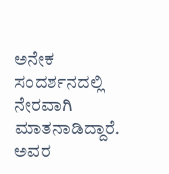ಅನೇಕ ಸಂದರ್ಶನದಲ್ಲಿ ನೇರವಾಗಿ ಮಾತನಾಡಿದ್ದಾರೆ. ಅವರ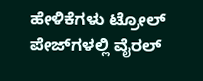ಹೇಳಿಕೆಗಳು ಟ್ರೋಲ್‌ ಪೇಜ್‌ಗಳಲ್ಲಿ ವೈರಲ್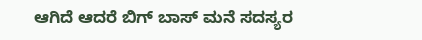ಆಗಿದೆ ಆದರೆ ಬಿಗ್ ಬಾಸ್‌ ಮನೆ ಸದಸ್ಯರ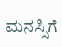ಮನಸ್ಸಿಗೆ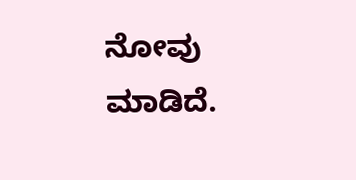ನೋವು ಮಾಡಿದೆ.